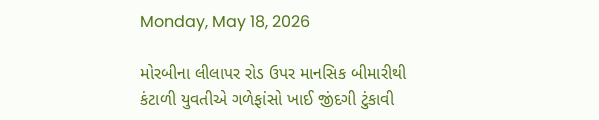Monday, May 18, 2026

મોરબીના લીલાપર રોડ ઉપર માનસિક બીમારીથી કંટાળી યુવતીએ ગળેફાંસો ખાઈ જીંદગી ટુંકાવી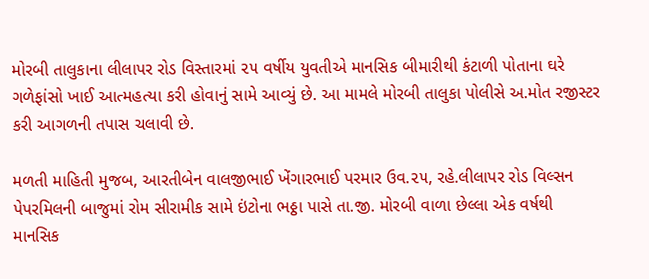મોરબી તાલુકાના લીલાપર રોડ વિસ્તારમાં ૨૫ વર્ષીય યુવતીએ માનસિક બીમારીથી કંટાળી પોતાના ઘરે ગળેફાંસો ખાઈ આત્મહત્યા કરી હોવાનું સામે આવ્યું છે. આ મામલે મોરબી તાલુકા પોલીસે અ.મોત રજીસ્ટર કરી આગળની તપાસ ચલાવી છે.

મળતી માહિતી મુજબ, આરતીબેન વાલજીભાઈ ખેંગારભાઈ પરમાર ઉવ.૨૫, રહે.લીલાપર રોડ વિલ્સન પેપરમિલની બાજુમાં રોમ સીરામીક સામે ઇંટોના ભઠ્ઠા પાસે તા.જી. મોરબી વાળા છેલ્લા એક વર્ષથી માનસિક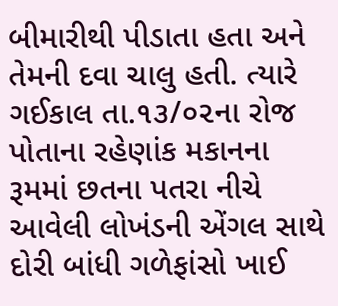બીમારીથી પીડાતા હતા અને તેમની દવા ચાલુ હતી. ત્યારે ગઈકાલ તા.૧૩/૦૨ના રોજ પોતાના રહેણાંક મકાનના રૂમમાં છતના પતરા નીચે આવેલી લોખંડની એંગલ સાથે દોરી બાંધી ગળેફાંસો ખાઈ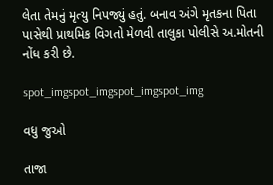લેતા તેમનું મૃત્યુ નિપજ્યું હતું. બનાવ અંગે મૃતકના પિતા પાસેથી પ્રાથમિક વિગતો મેળવી તાલુકા પોલીસે અ.મોતની નોંધ કરી છે.

spot_imgspot_imgspot_imgspot_img

વધુ જુઓ

તાજા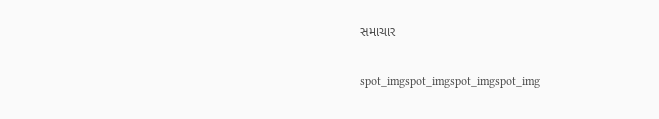સમાચાર

spot_imgspot_imgspot_imgspot_img